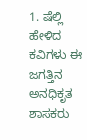1. ಷೆಲ್ಲಿ ಹೇಳಿದ
ಕವಿಗಳು ಈ ಜಗತ್ತಿನ
ಅನಧಿಕೃತ ಶಾಸಕರು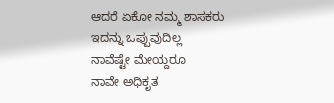ಆದರೆ ಏಕೋ ನಮ್ಮ ಶಾಸಕರು
ಇದನ್ನು ಒಪ್ಪುವುದಿಲ್ಲ
ನಾವೆಷ್ಟೇ ಮೇಯ್ದರೂ
ನಾವೇ ಅಧಿಕೃತ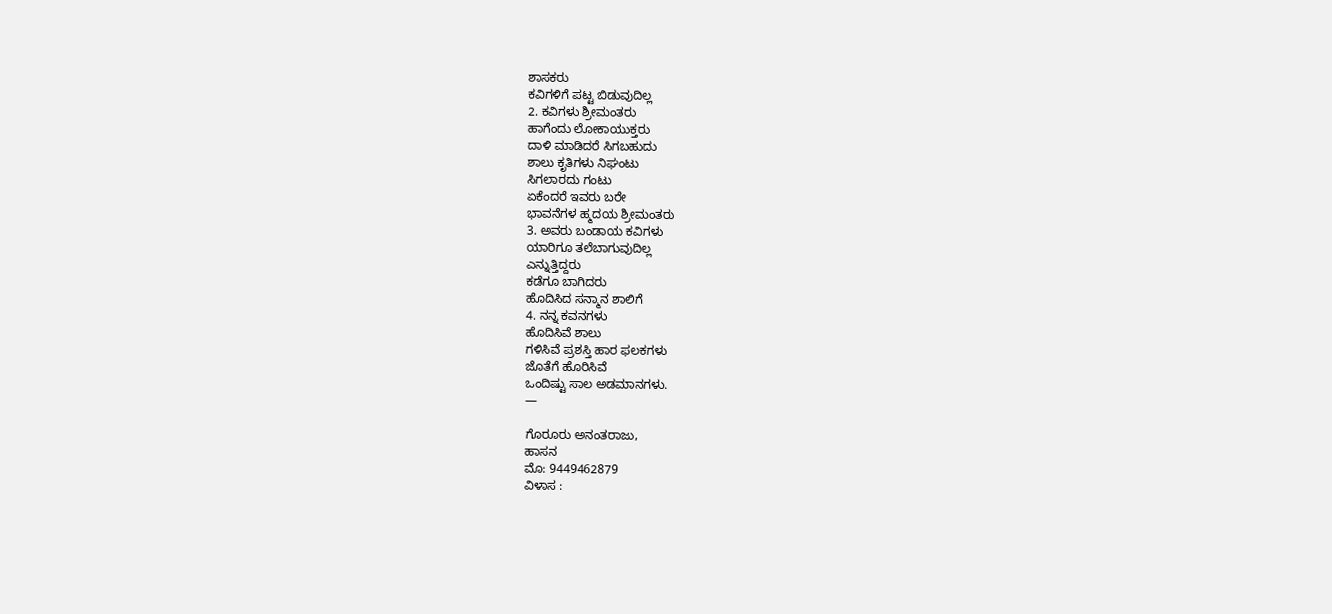ಶಾಸಕರು
ಕವಿಗಳಿಗೆ ಪಟ್ಟ ಬಿಡುವುದಿಲ್ಲ
2. ಕವಿಗಳು ಶ್ರೀಮಂತರು
ಹಾಗೆಂದು ಲೋಕಾಯುಕ್ತರು
ದಾಳಿ ಮಾಡಿದರೆ ಸಿಗಬಹುದು
ಶಾಲು ಕೃತಿಗಳು ನಿಘಂಟು
ಸಿಗಲಾರದು ಗಂಟು
ಏಕೆಂದರೆ ಇವರು ಬರೇ
ಭಾವನೆಗಳ ಹ್ಮದಯ ಶ್ರೀಮಂತರು
3. ಅವರು ಬಂಡಾಯ ಕವಿಗಳು
ಯಾರಿಗೂ ತಲೆಬಾಗುವುದಿಲ್ಲ
ಎನ್ನುತ್ತಿದ್ದರು
ಕಡೆಗೂ ಬಾಗಿದರು
ಹೊದಿಸಿದ ಸನ್ಮಾನ ಶಾಲಿಗೆ
4. ನನ್ನ ಕವನಗಳು
ಹೊದಿಸಿವೆ ಶಾಲು
ಗಳಿಸಿವೆ ಪ್ರಶಸ್ತಿ ಹಾರ ಫಲಕಗಳು
ಜೊತೆಗೆ ಹೊರಿಸಿವೆ
ಒಂದಿಷ್ಟು ಸಾಲ ಅಡಮಾನಗಳು.
—

ಗೊರೂರು ಅನಂತರಾಜು,
ಹಾಸನ
ಮೊ: 9449462879
ವಿಳಾಸ :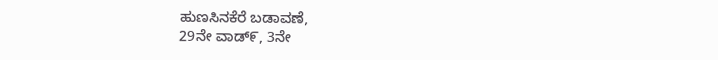ಹುಣಸಿನಕೆರೆ ಬಡಾವಣೆ,
29ನೇ ವಾಡ್೯, 3ನೇ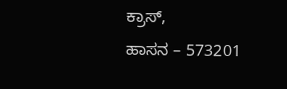ಕ್ರಾಸ್,
ಹಾಸನ – 573201